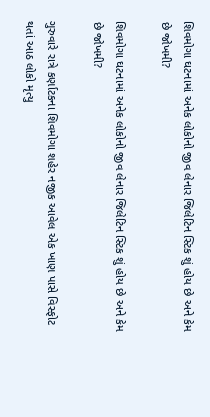શિવમોગા ઘટનામાં અનેક લોકોનો જીવ લેનાર જિલેટિન સ્ટિક શું હોય છે અને કેમ છે જોખમી?

શિવમોગા ઘટનામાં અનેક લોકોનો જીવ લેનાર જિલેટિન સ્ટિક શું હોય છે અને કેમ છે જોખમી?

ગુરુવારે રાત્રે કર્ણાટકના શિવમોગા શહેર નજીક આવેલ એક ખાણ પાસે વિસ્ફોટ થતાં આઠ લોકો મૃત્યુ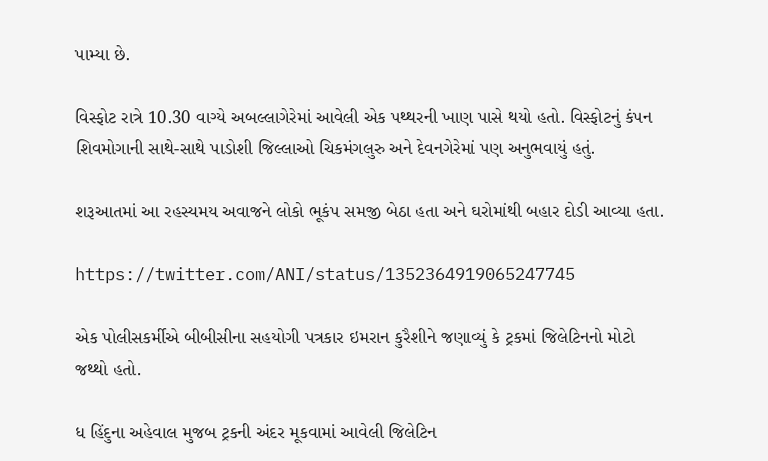પામ્યા છે.

વિસ્ફોટ રાત્રે 10.30 વાગ્યે અબલ્લાગેરેમાં આવેલી એક પથ્થરની ખાણ પાસે થયો હતો. વિસ્ફોટનું કંપન શિવમોગાની સાથે-સાથે પાડોશી જિલ્લાઓ ચિકમંગલુરુ અને દેવનગેરેમાં પણ અનુભવાયું હતું.

શરૂઆતમાં આ રહસ્યમય અવાજને લોકો ભૂકંપ સમજી બેઠા હતા અને ઘરોમાંથી બહાર દોડી આવ્યા હતા.

https://twitter.com/ANI/status/1352364919065247745

એક પોલીસકર્મીએ બીબીસીના સહયોગી પત્રકાર ઇમરાન કુરૈશીને જણાવ્યું કે ટ્રકમાં જિલેટિનનો મોટો જથ્થો હતો.

ધ હિંદુના અહેવાલ મુજબ ટ્રકની અંદર મૂકવામાં આવેલી જિલેટિન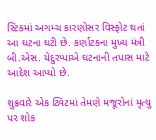સ્ટિકમાં અગમ્ચ કારણોસર વિસ્ફોટ થતાં આ ઘટના ઘટી છે. કર્ણાટકના મુખ્ય મંત્રી બી.એસ. યેદુરપ્પાએ ઘટનાની તપાસ માટે આદેશ આપ્યો છે.

શુક્રવારે એક ટ્વિટમાં તેમણે મજૂરોનાં મૃત્યુ પર શોક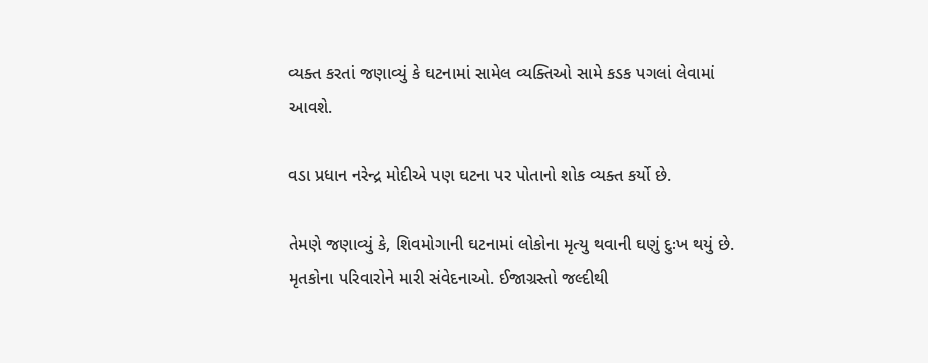વ્યક્ત કરતાં જણાવ્યું કે ઘટનામાં સામેલ વ્યક્તિઓ સામે કડક પગલાં લેવામાં આવશે.

વડા પ્રધાન નરેન્દ્ર મોદીએ પણ ઘટના પર પોતાનો શોક વ્યક્ત કર્યો છે.

તેમણે જણાવ્યું કે, શિવમોગાની ઘટનામાં લોકોના મૃત્યુ થવાની ઘણું દુઃખ થયું છે. મૃતકોના પરિવારોને મારી સંવેદનાઓ. ઈજાગ્રસ્તો જલ્દીથી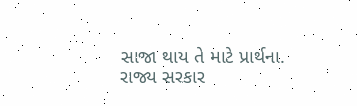સાજા થાય તે માટે પ્રાર્થના. રાજ્ય સરકાર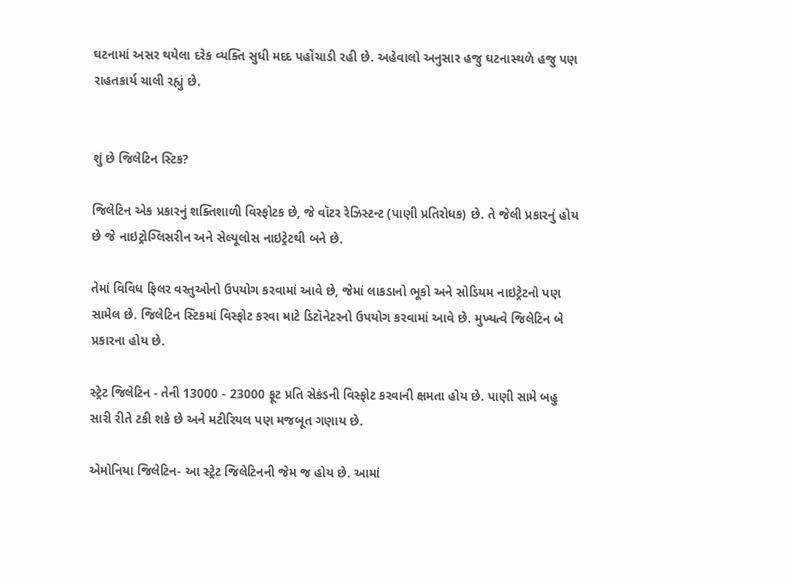ઘટનામાં અસર થયેલા દરેક વ્યક્તિ સુધી મદદ પહોંચાડી રહી છે. અહેવાલો અનુસાર હજુ ઘટનાસ્થળે હજુ પણ રાહતકાર્ય ચાલી રહ્યું છે.


શું છે જિલેટિન સ્ટિક?

જિલેટિન એક પ્રકારનું શક્તિશાળી વિસ્ફોટક છે, જે વૉટર રેઝિસ્ટન્ટ (પાણી પ્રતિરોધક) છે. તે જેલી પ્રકારનું હોય છે જે નાઇટ્રોગ્લિસરીન અને સેલ્યૂલોસ નાઇટ્રેટથી બને છે.

તેમાં વિવિધ ફિલર વસ્તુઓનો ઉપયોગ કરવામાં આવે છે, જેમાં લાકડાનો ભૂકો અને સોડિયમ નાઇટ્રેટનો પણ સામેલ છે. જિલેટિન સ્ટિકમાં વિસ્ફોટ કરવા માટે ડિટૉનેટરનો ઉપયોગ કરવામાં આવે છે. મુખ્યત્વે જિલેટિન બે પ્રકારના હોય છે.

સ્ટ્રેટ જિલેટિન - તેની 13000 - 23000 ફૂટ પ્રતિ સેકંડની વિસ્ફોટ કરવાની ક્ષમતા હોય છે. પાણી સામે બહુ સારી રીતે ટકી શકે છે અને મટીરિયલ પણ મજબૂત ગણાય છે.

એમોનિયા જિલેટિન- આ સ્ટ્રેટ જિલેટિનની જેમ જ હોય છે. આમાં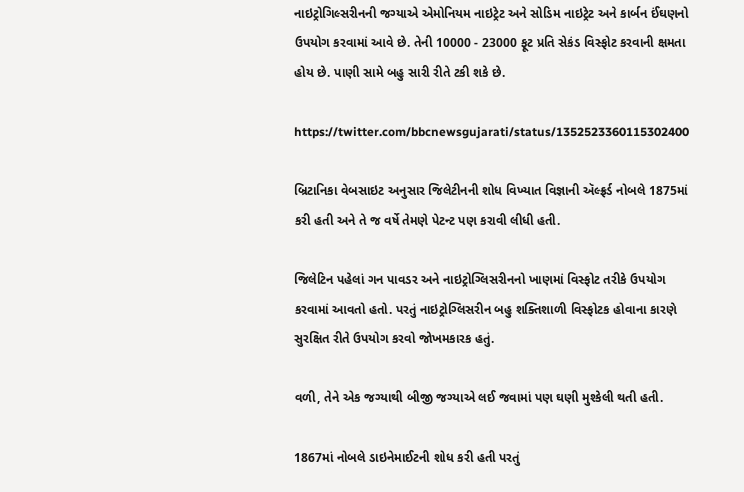નાઇટ્રોગિલ્સરીનની જગ્યાએ એમોનિયમ નાઇટ્રેટ અને સોડિમ નાઇટ્રેટ અને કાર્બન ઈંઘણનો ઉપયોગ કરવામાં આવે છે. તેની 10000 - 23000 ફૂટ પ્રતિ સેકંડ વિસ્ફોટ કરવાની ક્ષમતા હોય છે. પાણી સામે બહુ સારી રીતે ટકી શકે છે.

https://twitter.com/bbcnewsgujarati/status/1352523360115302400

બ્રિટાનિકા વેબસાઇટ અનુસાર જિલેટીનની શોધ વિખ્યાત વિજ્ઞાની ઍલ્ફ્રર્ડ નોબલે 1875માં કરી હતી અને તે જ વર્ષે તેમણે પેટન્ટ પણ કરાવી લીધી હતી.

જિલેટિન પહેલાં ગન પાવડર અને નાઇટ્રોગ્લિસરીનનો ખાણમાં વિસ્ફોટ તરીકે ઉપયોગ કરવામાં આવતો હતો. પરતું નાઇટ્રોગ્લિસરીન બહુ શક્તિશાળી વિસ્ફોટક હોવાના કારણે સુરક્ષિત રીતે ઉપયોગ કરવો જોખમકારક હતું.

વળી, તેને એક જગ્યાથી બીજી જગ્યાએ લઈ જવામાં પણ ઘણી મુશ્કેલી થતી હતી.

1867માં નોબલે ડાઇનેમાઈટની શોધ કરી હતી પરતું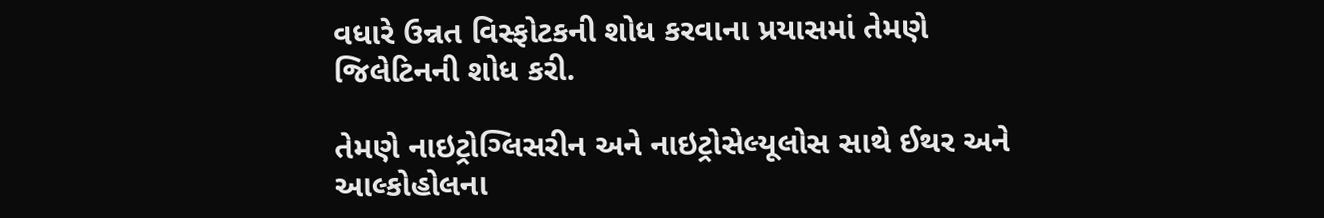વધારે ઉન્નત વિસ્ફોટકની શોધ કરવાના પ્રયાસમાં તેમણે જિલેટિનની શોધ કરી.

તેમણે નાઇટ્રોગ્લિસરીન અને નાઇટ્રોસેલ્યૂલોસ સાથે ઈથર અને આલ્કોહોલના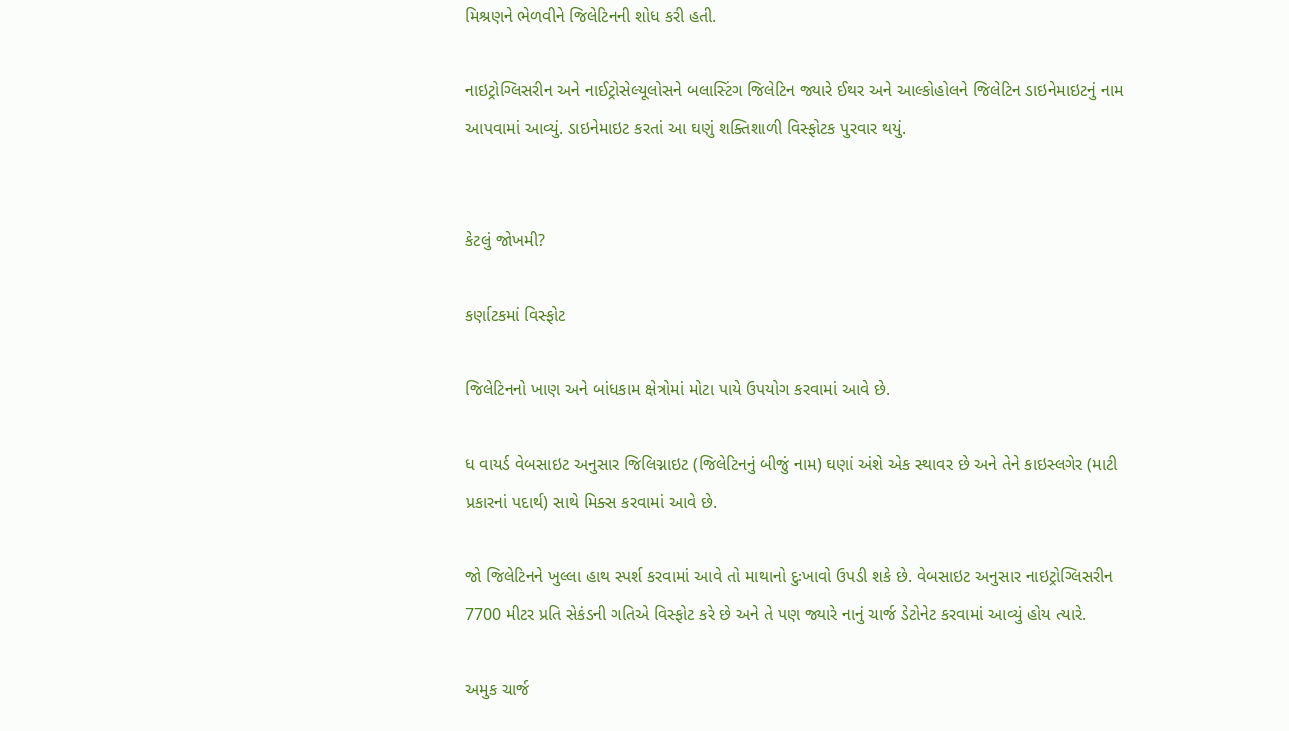મિશ્રણને ભેળવીને જિલેટિનની શોધ કરી હતી.

નાઇટ્રોગ્લિસરીન અને નાઈટ્રોસેલ્યૂલોસને બલાસ્ટિંગ જિલેટિન જ્યારે ઈથર અને આલ્કોહોલને જિલેટિન ડાઇનેમાઇટનું નામ આપવામાં આવ્યું. ડાઇનેમાઇટ કરતાં આ ઘણું શક્તિશાળી વિસ્ફોટક પુરવાર થયું.


કેટલું જોખમી?

કર્ણાટકમાં વિસ્ફોટ

જિલેટિનનો ખાણ અને બાંધકામ ક્ષેત્રોમાં મોટા પાયે ઉપયોગ કરવામાં આવે છે.

ધ વાયર્ડ વેબસાઇટ અનુસાર જિલિગ્નાઇટ (જિલેટિનનું બીજું નામ) ઘણાં અંશે એક સ્થાવર છે અને તેને કાઇસ્લગેર (માટી પ્રકારનાં પદાર્થ) સાથે મિક્સ કરવામાં આવે છે.

જો જિલેટિનને ખુલ્લા હાથ સ્પર્શ કરવામાં આવે તો માથાનો દુઃખાવો ઉપડી શકે છે. વેબસાઇટ અનુસાર નાઇટ્રોગ્લિસરીન 7700 મીટર પ્રતિ સેકંડની ગતિએ વિસ્ફોટ કરે છે અને તે પણ જ્યારે નાનું ચાર્જ ડેટોનેટ કરવામાં આવ્યું હોય ત્યારે.

અમુક ચાર્જ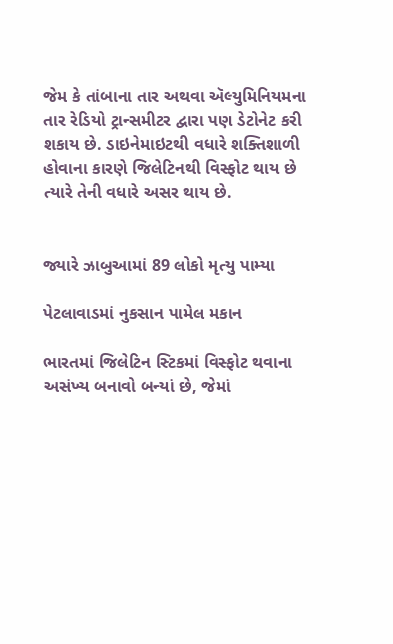જેમ કે તાંબાના તાર અથવા ઍલ્યુમિનિયમના તાર રેડિયો ટ્રાન્સમીટર દ્વારા પણ ડેટોનેટ કરી શકાય છે. ડાઇનેમાઇટથી વધારે શક્તિશાળી હોવાના કારણે જિલેટિનથી વિસ્ફોટ થાય છે ત્યારે તેની વધારે અસર થાય છે.


જ્યારે ઝાબુઆમાં 89 લોકો મૃત્યુ પામ્યા

પેટલાવાડમાં નુકસાન પામેલ મકાન

ભારતમાં જિલેટિન સ્ટિકમાં વિસ્ફોટ થવાના અસંખ્ય બનાવો બન્યાં છે, જેમાં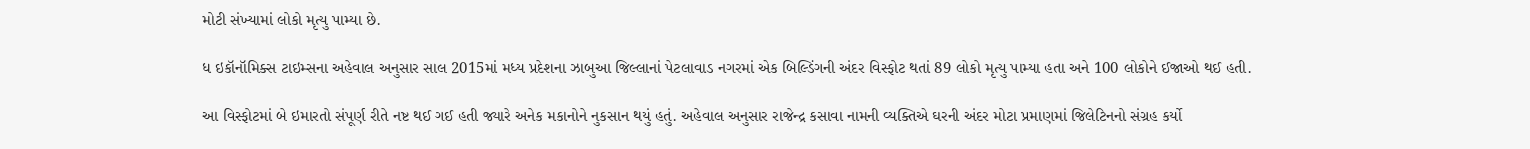મોટી સંખ્યામાં લોકો મૃત્યુ પામ્યા છે.

ધ ઇકૉનૉમિક્સ ટાઇમ્સના અહેવાલ અનુસાર સાલ 2015માં મધ્ય પ્રદેશના ઝાબુઆ જિલ્લાનાં પેટલાવાડ નગરમાં એક બિલ્ડિંગની અંદર વિસ્ફોટ થતાં 89 લોકો મૃત્યુ પામ્યા હતા અને 100 લોકોને ઈજાઓ થઈ હતી.

આ વિસ્ફોટમાં બે ઇમારતો સંપૂર્ણ રીતે નષ્ટ થઈ ગઈ હતી જ્યારે અનેક મકાનોને નુકસાન થયું હતું. અહેવાલ અનુસાર રાજેન્દ્ર કસાવા નામની વ્યક્તિએ ઘરની અંદર મોટા પ્રમાણમાં જિલેટિનનો સંગ્રહ કર્યો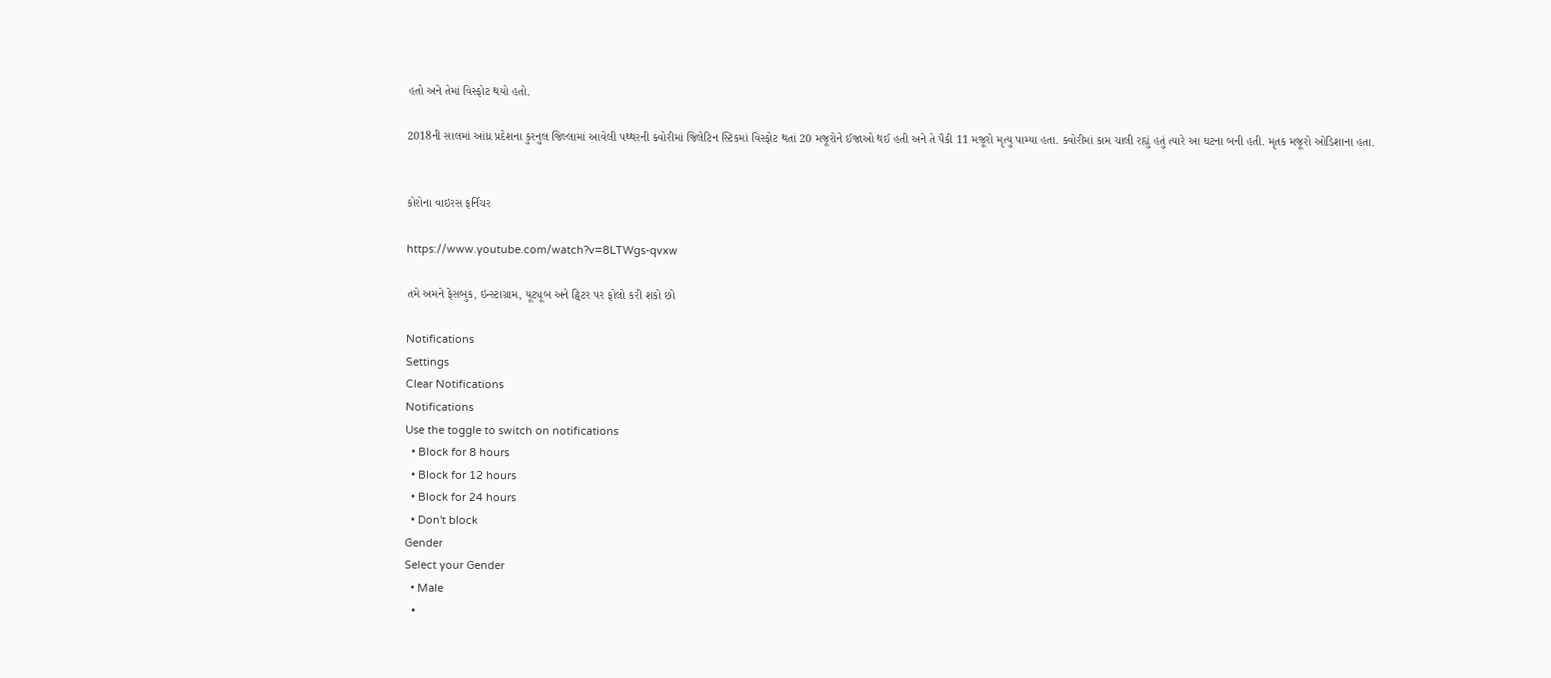હતો અને તેમાં વિસ્ફોટ થયો હતો.

2018ની સાલમાં આંધ્ર પ્રદેશના કુરનુલ જિલ્લામાં આવેલી પથ્થરની ક્વોરીમાં જિલેટિન સ્ટિકમાં વિસ્ફોટ થતાં 20 મજૂરોને ઈજાઓ થઈ હતી અને તે પૈકી 11 મજૂરો મૃત્યુ પામ્યા હતા. ક્વોરીમાં કામ ચાલી રહ્યું હતું ત્યારે આ ઘટના બની હતી. મૃતક મજૂરો ઓડિશાના હતા.


કોરોના વાઇરસ ફર્નિચર

https://www.youtube.com/watch?v=8LTWgs-qvxw

તમે અમને ફેસબુક, ઇન્સ્ટાગ્રામ, યૂટ્યૂબ અને ટ્વિટર પર ફોલો કરી શકો છો

Notifications
Settings
Clear Notifications
Notifications
Use the toggle to switch on notifications
  • Block for 8 hours
  • Block for 12 hours
  • Block for 24 hours
  • Don't block
Gender
Select your Gender
  • Male
  •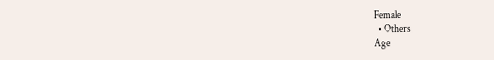Female
  • Others
Age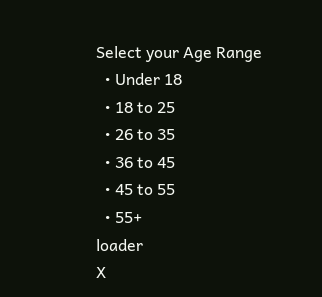Select your Age Range
  • Under 18
  • 18 to 25
  • 26 to 35
  • 36 to 45
  • 45 to 55
  • 55+
loader
X